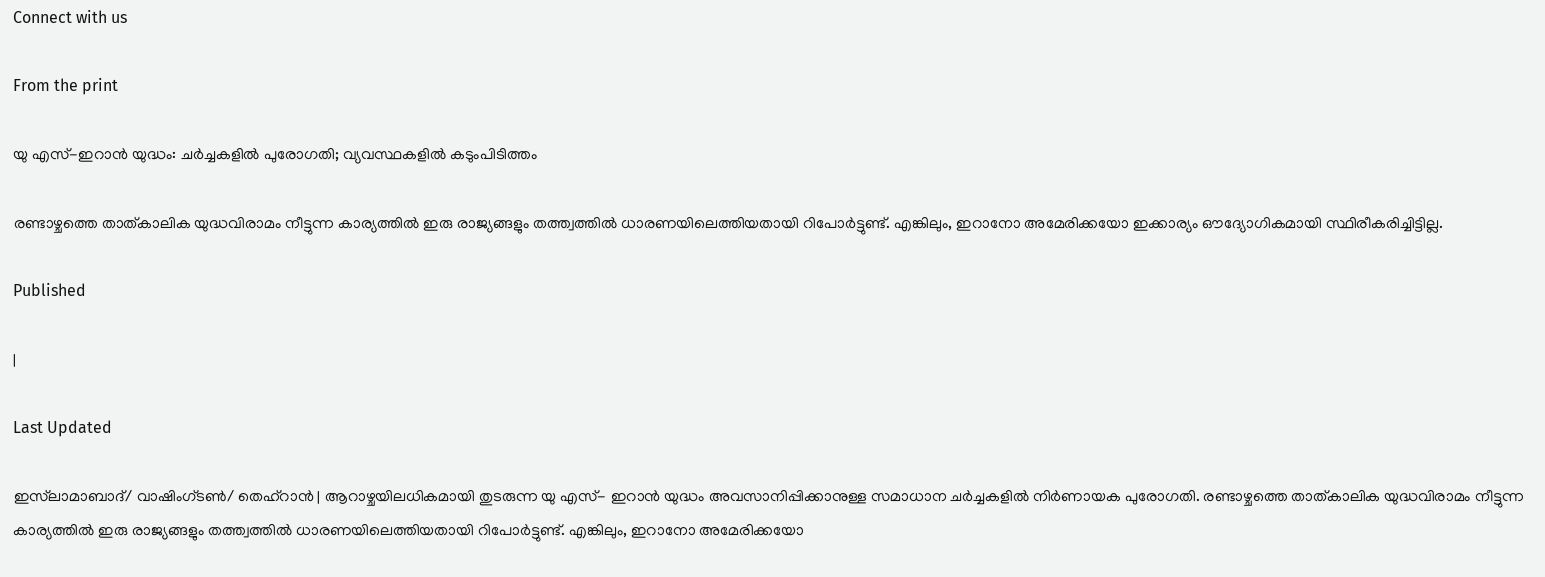Connect with us

From the print

യു എസ്-ഇറാന്‍ യുദ്ധം: ചര്‍ച്ചകളില്‍ പുരോഗതി; വ്യവസ്ഥകളില്‍ കടുംപിടിത്തം

രണ്ടാഴ്ചത്തെ താത്കാലിക യുദ്ധവിരാമം നീട്ടുന്ന കാര്യത്തില്‍ ഇരു രാജ്യങ്ങളും തത്ത്വത്തില്‍ ധാരണയിലെത്തിയതായി റിപോര്‍ട്ടുണ്ട്. എങ്കിലും, ഇറാനോ അമേരിക്കയോ ഇക്കാര്യം ഔദ്യോഗികമായി സ്ഥിരീകരിച്ചിട്ടില്ല.

Published

|

Last Updated

ഇസ്‌ലാമാബാദ്/ വാഷിംഗ്ടണ്‍/ തെഹ്‌റാന്‍ | ആറാഴ്ചയിലധികമായി തുടരുന്ന യു എസ്- ഇറാന്‍ യുദ്ധം അവസാനിപ്പിക്കാനുള്ള സമാധാന ചര്‍ച്ചകളില്‍ നിര്‍ണായക പുരോഗതി. രണ്ടാഴ്ചത്തെ താത്കാലിക യുദ്ധവിരാമം നീട്ടുന്ന കാര്യത്തില്‍ ഇരു രാജ്യങ്ങളും തത്ത്വത്തില്‍ ധാരണയിലെത്തിയതായി റിപോര്‍ട്ടുണ്ട്. എങ്കിലും, ഇറാനോ അമേരിക്കയോ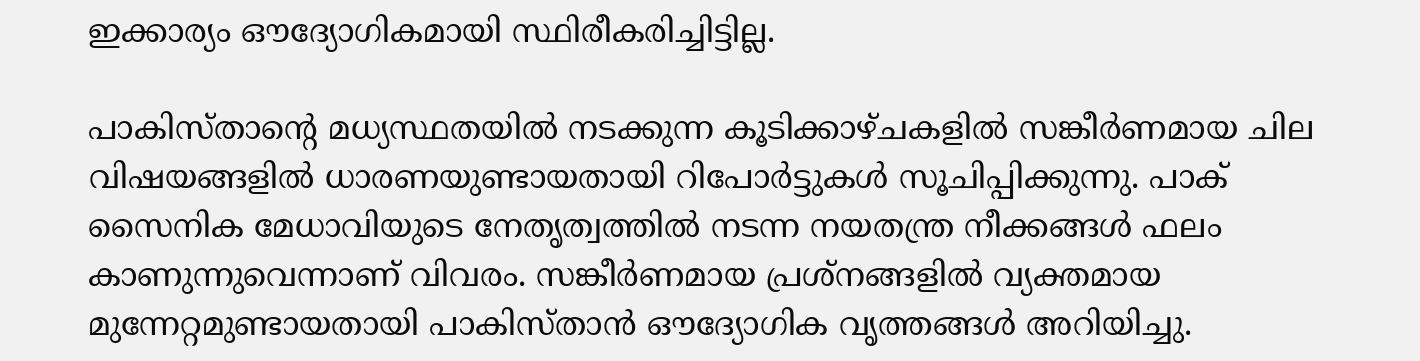ഇക്കാര്യം ഔദ്യോഗികമായി സ്ഥിരീകരിച്ചിട്ടില്ല.

പാകിസ്താന്റെ മധ്യസ്ഥതയില്‍ നടക്കുന്ന കൂടിക്കാഴ്ചകളില്‍ സങ്കീര്‍ണമായ ചില വിഷയങ്ങളില്‍ ധാരണയുണ്ടായതായി റിപോര്‍ട്ടുകള്‍ സൂചിപ്പിക്കുന്നു. പാക് സൈനിക മേധാവിയുടെ നേതൃത്വത്തില്‍ നടന്ന നയതന്ത്ര നീക്കങ്ങള്‍ ഫലം കാണുന്നുവെന്നാണ് വിവരം. സങ്കീര്‍ണമായ പ്രശ്‌നങ്ങളില്‍ വ്യക്തമായ മുന്നേറ്റമുണ്ടായതായി പാകിസ്താന്‍ ഔദ്യോഗിക വൃത്തങ്ങള്‍ അറിയിച്ചു.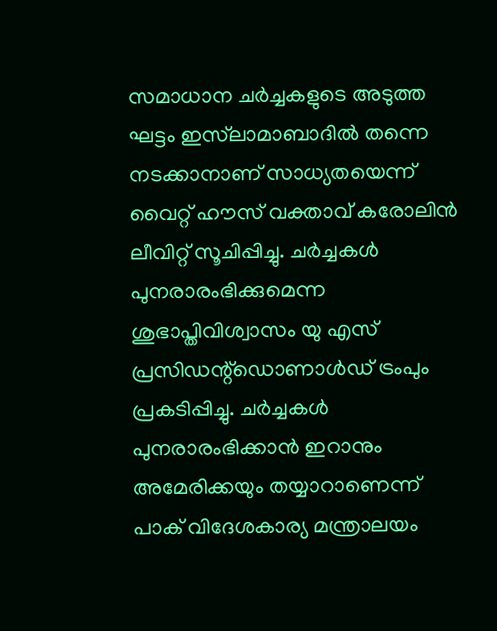സമാധാന ചര്‍ച്ചകളുടെ അടുത്ത ഘട്ടം ഇസ്‌ലാമാബാദില്‍ തന്നെ നടക്കാനാണ് സാധ്യതയെന്ന് വൈറ്റ് ഹൗസ് വക്താവ് കരോലിന്‍ ലീവിറ്റ് സൂചിപ്പിച്ചു. ചര്‍ച്ചകള്‍ പുനരാരംഭിക്കുമെന്ന ശുഭാപ്തിവിശ്വാസം യു എസ് പ്രസിഡന്റ്‌ഡൊണാള്‍ഡ് ട്രംപും പ്രകടിപ്പിച്ചു. ചര്‍ച്ചകള്‍ പുനരാരംഭിക്കാന്‍ ഇറാനും അമേരിക്കയും തയ്യാറാണെന്ന് പാക് വിദേശകാര്യ മന്ത്രാലയം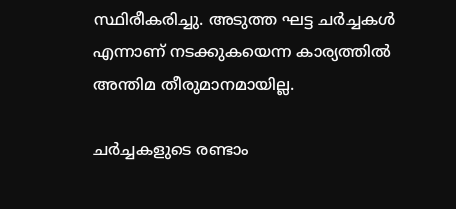സ്ഥിരീകരിച്ചു. അടുത്ത ഘട്ട ചര്‍ച്ചകള്‍ എന്നാണ് നടക്കുകയെന്ന കാര്യത്തില്‍ അന്തിമ തീരുമാനമായില്ല.

ചര്‍ച്ചകളുടെ രണ്ടാം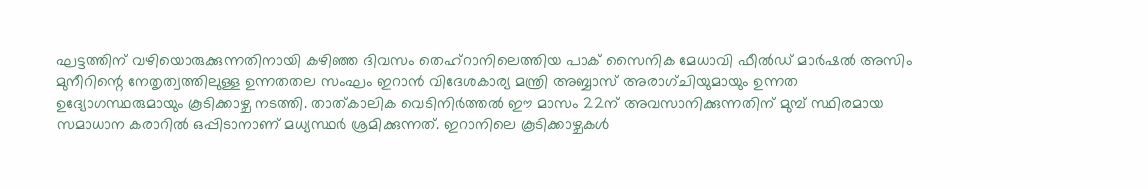ഘട്ടത്തിന് വഴിയൊരുക്കുന്നതിനായി കഴിഞ്ഞ ദിവസം തെഹ്‌റാനിലെത്തിയ പാക് സൈനിക മേധാവി ഫീല്‍ഡ് മാര്‍ഷല്‍ അസിം മുനീറിന്റെ നേതൃത്വത്തിലുള്ള ഉന്നതതല സംഘം ഇറാന്‍ വിദേശകാര്യ മന്ത്രി അബ്ബാസ് അരാഗ്ചിയുമായും ഉന്നത ഉദ്യോഗസ്ഥരുമായും കൂടിക്കാഴ്ച നടത്തി. താത്കാലിക വെടിനിര്‍ത്തല്‍ ഈ മാസം 22ന് അവസാനിക്കുന്നതിന് മുമ്പ് സ്ഥിരമായ സമാധാന കരാറില്‍ ഒപ്പിടാനാണ് മധ്യസ്ഥര്‍ ശ്രമിക്കുന്നത്. ഇറാനിലെ കൂടിക്കാഴ്ചകള്‍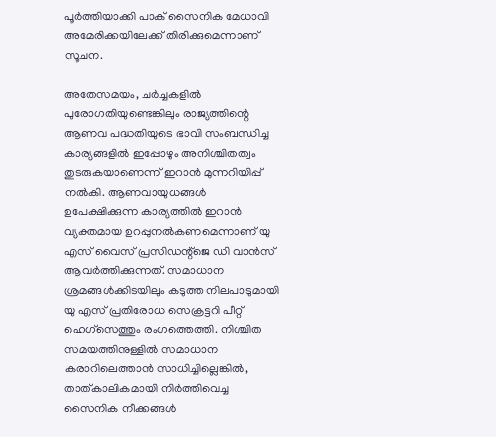പൂര്‍ത്തിയാക്കി പാക് സൈനിക മേധാവി അമേരിക്കയിലേക്ക് തിരിക്കുമെന്നാണ് സൂചന.

അതേസമയം, ചര്‍ച്ചകളില്‍ പുരോഗതിയുണ്ടെങ്കിലും രാജ്യത്തിന്റെ ആണവ പദ്ധതിയുടെ ഭാവി സംബന്ധിച്ച കാര്യങ്ങളില്‍ ഇപ്പോഴും അനിശ്ചിതത്വം തുടരുകയാണെന്ന് ഇറാന്‍ മുന്നറിയിപ്പ് നല്‍കി. ആണവായുധങ്ങള്‍ ഉപേക്ഷിക്കുന്ന കാര്യത്തില്‍ ഇറാന്‍ വ്യക്തമായ ഉറപ്പുനല്‍കണമെന്നാണ് യു എസ് വൈസ് പ്രസിഡന്റ്‌ജെ ഡി വാന്‍സ് ആവര്‍ത്തിക്കുന്നത്. സമാധാന ശ്രമങ്ങള്‍ക്കിടയിലും കടുത്ത നിലപാടുമായി യു എസ് പ്രതിരോധ സെക്രട്ടറി പീറ്റ് ഹെഗ്‌സെത്തും രംഗത്തെത്തി. നിശ്ചിത സമയത്തിനുള്ളില്‍ സമാധാന കരാറിലെത്താന്‍ സാധിച്ചില്ലെങ്കില്‍, താത്കാലികമായി നിര്‍ത്തിവെച്ച സൈനിക നീക്കങ്ങള്‍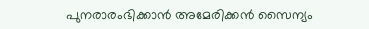പുനരാരംഭിക്കാന്‍ അമേരിക്കന്‍ സൈന്യം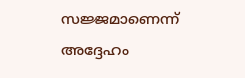സജ്ജമാണെന്ന് അദ്ദേഹം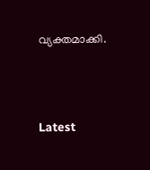വ്യക്തമാക്കി.



Latest